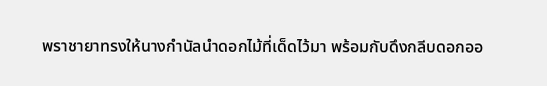พราชายาทรงให้นางกำนัลนำดอกไม้ที่เด็ดไว้มา พร้อมกับดึงกลีบดอกออ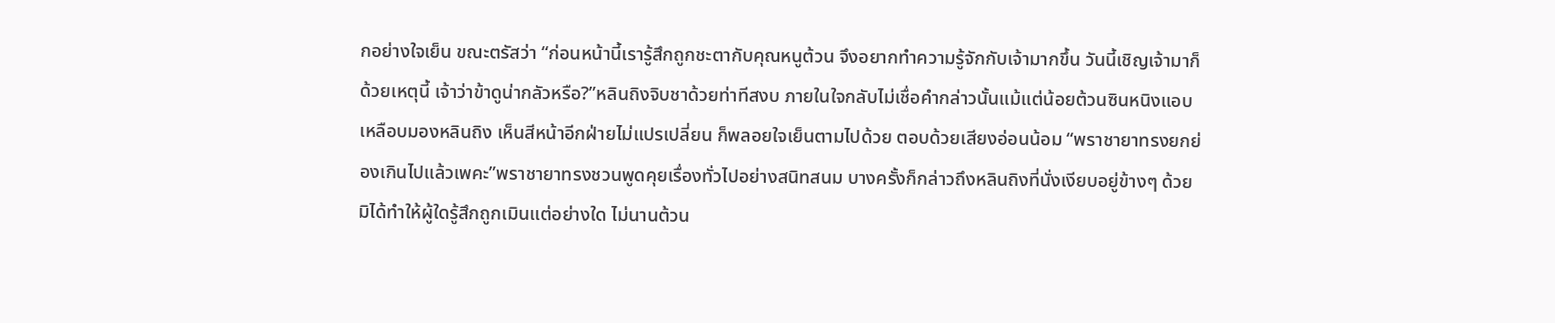กอย่างใจเย็น ขณะตรัสว่า “ก่อนหน้านี้เรารู้สึกถูกชะตากับคุณหนูต้วน จึงอยากทำความรู้จักกับเจ้ามากขึ้น วันนี้เชิญเจ้ามาก็ด้วยเหตุนี้ เจ้าว่าข้าดูน่ากลัวหรือ?”หลินถิงจิบชาด้วยท่าทีสงบ ภายในใจกลับไม่เชื่อคำกล่าวนั้นแม้แต่น้อยต้วนซินหนิงแอบเหลือบมองหลินถิง เห็นสีหน้าอีกฝ่ายไม่แปรเปลี่ยน ก็พลอยใจเย็นตามไปด้วย ตอบด้วยเสียงอ่อนน้อม “พราชายาทรงยกย่องเกินไปแล้วเพคะ”พราชายาทรงชวนพูดคุยเรื่องทั่วไปอย่างสนิทสนม บางครั้งก็กล่าวถึงหลินถิงที่นั่งเงียบอยู่ข้างๆ ด้วย มิได้ทำให้ผู้ใดรู้สึกถูกเมินแต่อย่างใด ไม่นานต้วน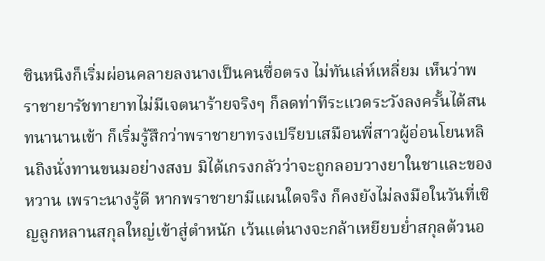ซินหนิงก็เริ่มผ่อนคลายลงนางเป็นคนซื่อตรง ไม่ทันเล่ห์เหลี่ยม เห็นว่าพราชายารัชทายาทไม่มีเจตนาร้ายจริงๆ ก็ลดท่าทีระแวดระวังลงครั้นได้สนทนานานเข้า ก็เริ่มรู้สึกว่าพราชายาทรงเปรียบเสมือนพี่สาวผู้อ่อนโยนหลินถิงนั่งทานขนมอย่างสงบ มิได้เกรงกลัวว่าจะถูกลอบวางยาในชาและของหวาน เพราะนางรู้ดี หากพราชายามีแผนใดจริง ก็คงยังไม่ลงมือในวันที่เชิญลูกหลานสกุลใหญ่เข้าสู่ตำหนัก เว้นแต่นางจะกล้าเหยียบย่ำสกุลต้วนอ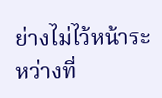ย่างไม่ไว้หน้าระหว่างที่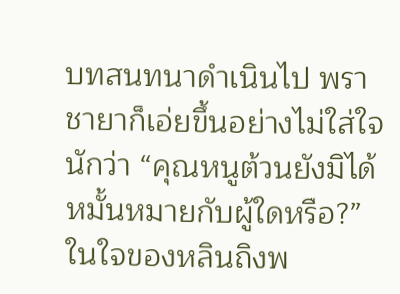บทสนทนาดำเนินไป พราชายาก็เอ่ยขึ้นอย่างไม่ใส่ใจนักว่า “คุณหนูต้วนยังมิได้หมั้นหมายกับผู้ใดหรือ?”ในใจของหลินถิงพ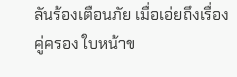ลันร้องเตือนภัย เมื่อเอ่ยถึงเรื่องคู่ครอง ใบหน้าข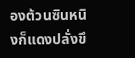องต้วนซินหนิงก็แดงปลั่งขึ